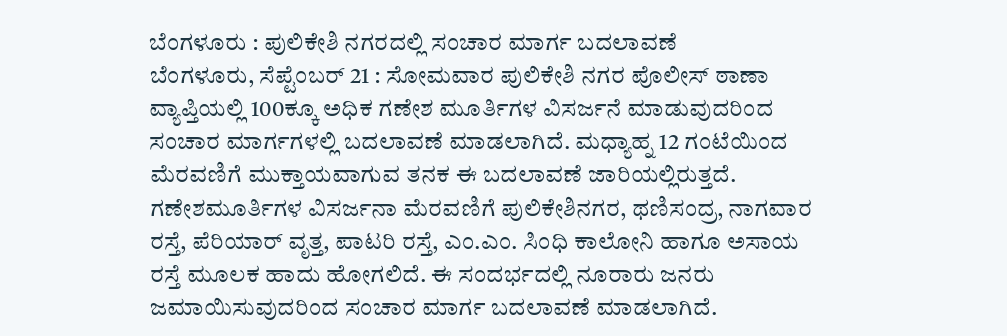ಬೆಂಗಳೂರು : ಪುಲಿಕೇಶಿ ನಗರದಲ್ಲಿ ಸಂಚಾರ ಮಾರ್ಗ ಬದಲಾವಣೆ
ಬೆಂಗಳೂರು, ಸೆಪ್ಟೆಂಬರ್ 21 : ಸೋಮವಾರ ಪುಲಿಕೇಶಿ ನಗರ ಪೊಲೀಸ್ ಠಾಣಾ ವ್ಯಾಪ್ತಿಯಲ್ಲಿ 100ಕ್ಕೂ ಅಧಿಕ ಗಣೇಶ ಮೂರ್ತಿಗಳ ವಿಸರ್ಜನೆ ಮಾಡುವುದರಿಂದ ಸಂಚಾರ ಮಾರ್ಗಗಳಲ್ಲಿ ಬದಲಾವಣೆ ಮಾಡಲಾಗಿದೆ. ಮಧ್ಯಾಹ್ನ 12 ಗಂಟೆಯಿಂದ ಮೆರವಣಿಗೆ ಮುಕ್ತಾಯವಾಗುವ ತನಕ ಈ ಬದಲಾವಣೆ ಜಾರಿಯಲ್ಲಿರುತ್ತದೆ.
ಗಣೇಶಮೂರ್ತಿಗಳ ವಿಸರ್ಜನಾ ಮೆರವಣಿಗೆ ಪುಲಿಕೇಶಿನಗರ, ಥಣಿಸಂದ್ರ, ನಾಗವಾರ ರಸ್ತೆ, ಪೆರಿಯಾರ್ ವೃತ್ತ, ಪಾಟರಿ ರಸ್ತೆ, ಎಂ.ಎಂ. ಸಿಂಧಿ ಕಾಲೋನಿ ಹಾಗೂ ಅಸಾಯ ರಸ್ತೆ ಮೂಲಕ ಹಾದು ಹೋಗಲಿದೆ. ಈ ಸಂದರ್ಭದಲ್ಲಿ ನೂರಾರು ಜನರು ಜಮಾಯಿಸುವುದರಿಂದ ಸಂಚಾರ ಮಾರ್ಗ ಬದಲಾವಣೆ ಮಾಡಲಾಗಿದೆ.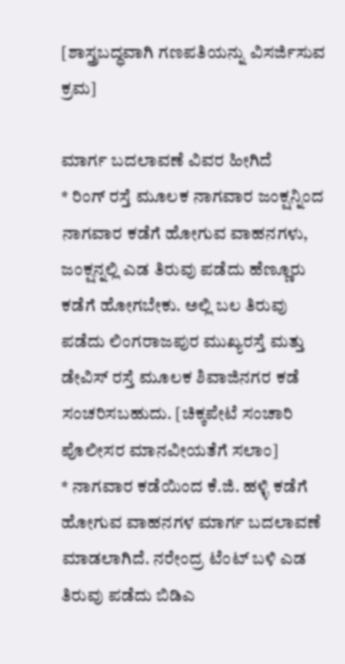[ಶಾಸ್ತ್ರಬದ್ಧವಾಗಿ ಗಣಪತಿಯನ್ನು ವಿಸರ್ಜಿಸುವ ಕ್ರಮ]

ಮಾರ್ಗ ಬದಲಾವಣೆ ವಿವರ ಹೀಗಿದೆ
* ರಿಂಗ್ ರಸ್ತೆ ಮೂಲಕ ನಾಗವಾರ ಜಂಕ್ಷನ್ನಿಂದ ನಾಗವಾರ ಕಡೆಗೆ ಹೋಗುವ ವಾಹನಗಳು, ಜಂಕ್ಷನ್ನಲ್ಲಿ ಎಡ ತಿರುವು ಪಡೆದು ಹೆಣ್ಣೂರು ಕಡೆಗೆ ಹೋಗಬೇಕು. ಅಲ್ಲಿ ಬಲ ತಿರುವು ಪಡೆದು ಲಿಂಗರಾಜಪುರ ಮುಖ್ಯರಸ್ತೆ ಮತ್ತು ಡೇವಿಸ್ ರಸ್ತೆ ಮೂಲಕ ಶಿವಾಜಿನಗರ ಕಡೆ ಸಂಚರಿಸಬಹುದು. [ಚಿಕ್ಕಪೇಟೆ ಸಂಚಾರಿ ಪೊಲೀಸರ ಮಾನವೀಯತೆಗೆ ಸಲಾಂ]
* ನಾಗವಾರ ಕಡೆಯಿಂದ ಕೆ.ಜಿ. ಹಳ್ಳಿ ಕಡೆಗೆ ಹೋಗುವ ವಾಹನಗಳ ಮಾರ್ಗ ಬದಲಾವಣೆ ಮಾಡಲಾಗಿದೆ. ನರೇಂದ್ರ ಟೆಂಟ್ ಬಳಿ ಎಡ ತಿರುವು ಪಡೆದು ಬಿಡಿಎ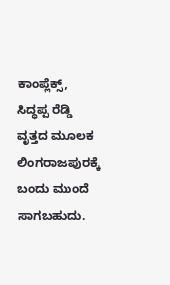ಕಾಂಪ್ಲೆಕ್ಸ್, ಸಿದ್ಧಪ್ಪ ರೆಡ್ಡಿ ವೃತ್ತದ ಮೂಲಕ ಲಿಂಗರಾಜಪುರಕ್ಕೆ ಬಂದು ಮುಂದೆ ಸಾಗಬಹುದು.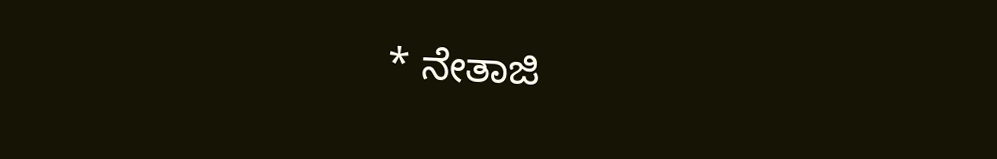* ನೇತಾಜಿ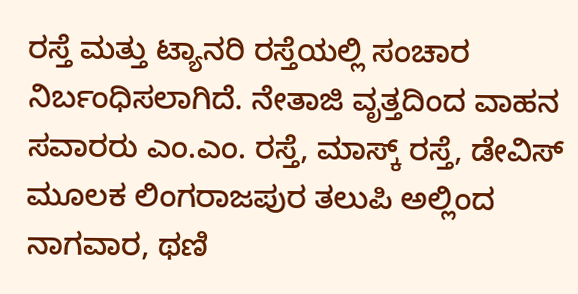ರಸ್ತೆ ಮತ್ತು ಟ್ಯಾನರಿ ರಸ್ತೆಯಲ್ಲಿ ಸಂಚಾರ ನಿರ್ಬಂಧಿಸಲಾಗಿದೆ. ನೇತಾಜಿ ವೃತ್ತದಿಂದ ವಾಹನ ಸವಾರರು ಎಂ.ಎಂ. ರಸ್ತೆ, ಮಾಸ್ಕ್ ರಸ್ತೆ, ಡೇವಿಸ್ ಮೂಲಕ ಲಿಂಗರಾಜಪುರ ತಲುಪಿ ಅಲ್ಲಿಂದ ನಾಗವಾರ, ಥಣಿ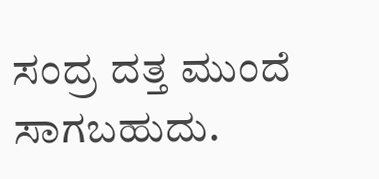ಸಂದ್ರ ದತ್ತ ಮುಂದೆ ಸಾಗಬಹುದು.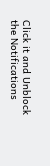Click it and Unblock the Notifications